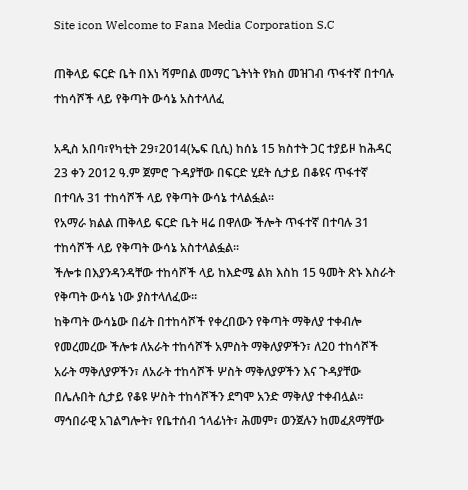Site icon Welcome to Fana Media Corporation S.C

ጠቅላይ ፍርድ ቤት በእነ ሻምበል መማር ጌትነት የክስ መዝገብ ጥፋተኛ በተባሉ ተከሳሾች ላይ የቅጣት ውሳኔ አስተላለፈ

አዲስ አበባ፣የካቲት 29፣2014(ኤፍ ቢሲ) ከሰኔ 15 ክስተት ጋር ተያይዞ ከሕዳር 23 ቀን 2012 ዓ.ም ጀምሮ ጉዳያቸው በፍርድ ሂደት ሲታይ በቆዩና ጥፋተኛ በተባሉ 31 ተከሳሾች ላይ የቅጣት ውሳኔ ተላልፏል፡፡
የአማራ ክልል ጠቅላይ ፍርድ ቤት ዛሬ በዋለው ችሎት ጥፋተኛ በተባሉ 31 ተከሳሾች ላይ የቅጣት ውሳኔ አስተላልፏል፡፡
ችሎቱ በእያንዳንዳቸው ተከሳሾች ላይ ከእድሜ ልክ እስከ 15 ዓመት ጽኑ እስራት የቅጣት ውሳኔ ነው ያስተላለፈው፡፡
ከቅጣት ውሳኔው በፊት በተከሳሾች የቀረበውን የቅጣት ማቅለያ ተቀብሎ የመረመረው ችሎቱ ለአራት ተከሳሾች አምስት ማቅለያዎችን፣ ለ20 ተከሳሾች አራት ማቅለያዎችን፣ ለአራት ተከሳሾች ሦስት ማቅለያዎችን እና ጉዳያቸው በሌሉበት ሲታይ የቆዩ ሦስት ተከሳሾችን ደግሞ አንድ ማቅለያ ተቀብሏል፡፡
ማኅበራዊ አገልግሎት፣ የቤተሰብ ኀላፊነት፣ ሕመም፣ ወንጀሉን ከመፈጸማቸው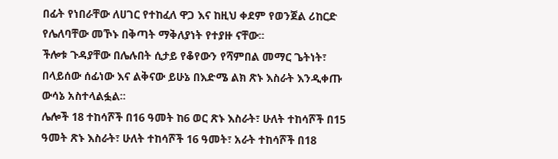በፊት የነበራቸው ለሀገር የተከፈለ ዋጋ እና ከዚህ ቀደም የወንጀል ሪከርድ የሌለባቸው መኾኑ በቅጣት ማቅለያነት የተያዙ ናቸው፡፡
ችሎቱ ጉዳያቸው በሌሉበት ሲታይ የቆየውን የሻምበል መማር ጌትነት፣ በላይሰው ሰፊነው እና ልቅናው ይሁኔ በእድሜ ልክ ጽኑ እስራት እንዲቀጡ ውሳኔ አስተላልፏል፡፡
ሌሎች 18 ተከሳሾች በ16 ዓመት ከ6 ወር ጽኑ እስራት፣ ሁለት ተከሳሾች በ15 ዓመት ጽኑ እስራት፣ ሁለት ተከሳሾች 16 ዓመት፣ አራት ተከሳሾች በ18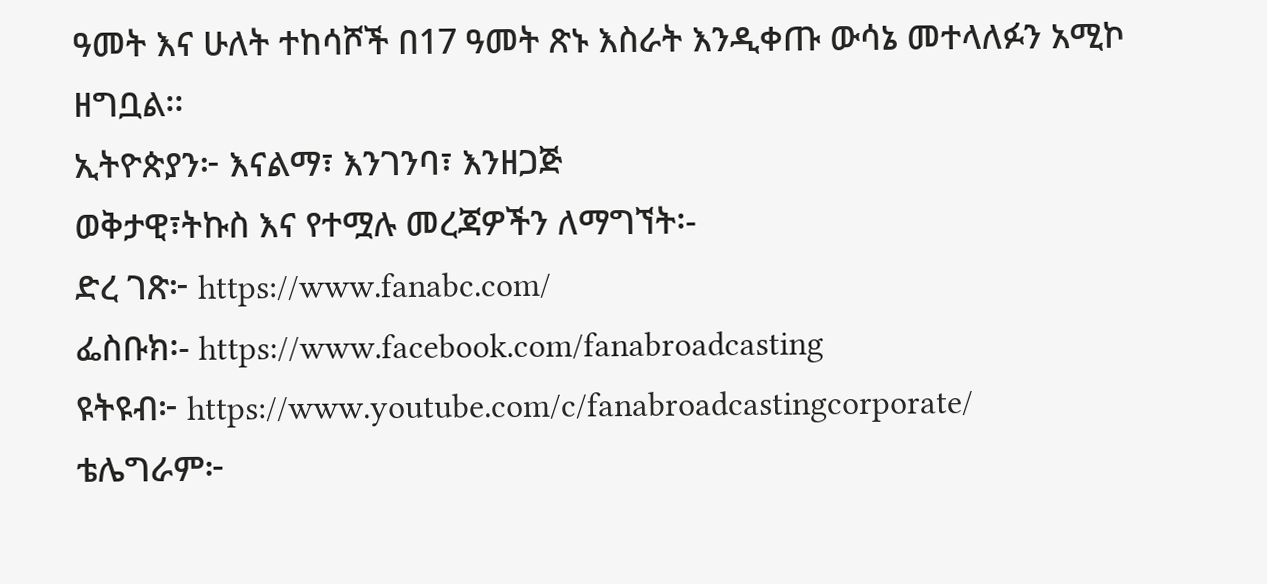ዓመት እና ሁለት ተከሳሾች በ17 ዓመት ጽኑ እስራት እንዲቀጡ ውሳኔ መተላለፉን አሚኮ ዘግቧል፡፡
ኢትዮጵያን፦ እናልማ፣ እንገንባ፣ እንዘጋጅ
ወቅታዊ፣ትኩስ እና የተሟሉ መረጃዎችን ለማግኘት፡-
ድረ ገጽ፦ https://www.fanabc.com/
ፌስቡክ፡- https://www.facebook.com/fanabroadcasting
ዩትዩብ፦ https://www.youtube.com/c/fanabroadcastingcorporate/
ቴሌግራም፦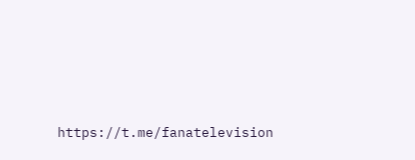https://t.me/fanatelevision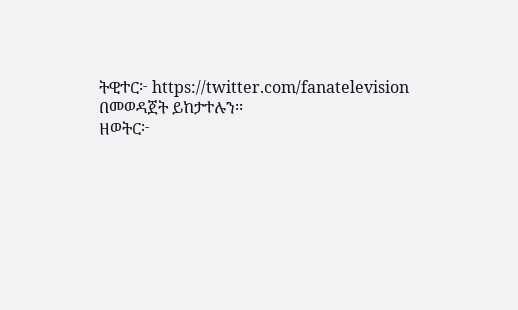ትዊተር፦ https://twitter.com/fanatelevision በመወዳጀት ይከታተሉን፡፡
ዘወትር፦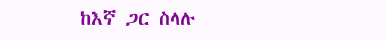ከእኛ ጋር ስላሉ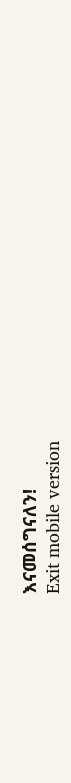እናመሰግናለን!
Exit mobile version